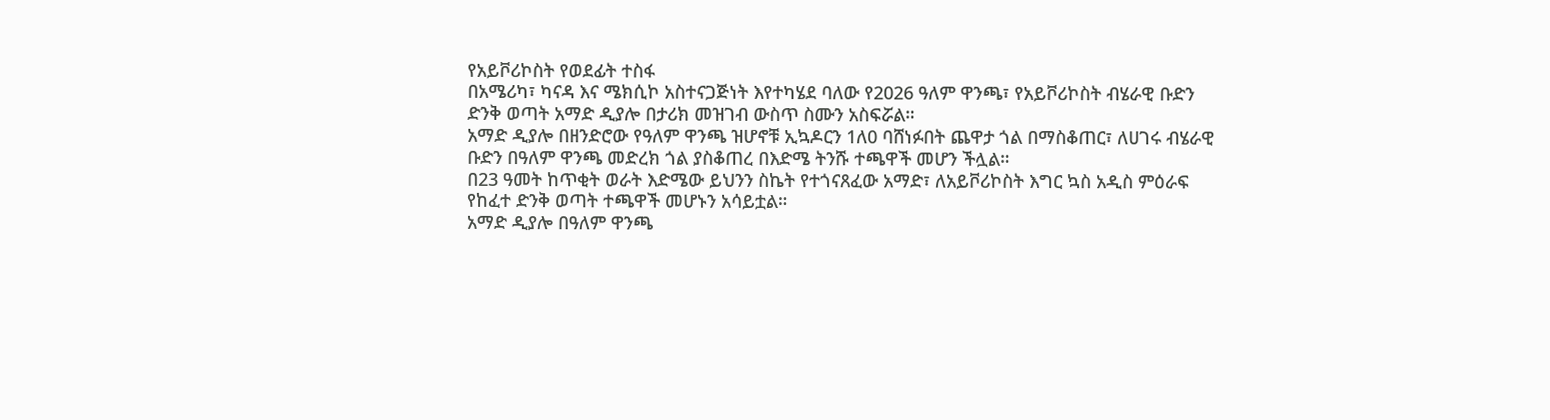የአይቮሪኮስት የወደፊት ተስፋ
በአሜሪካ፣ ካናዳ እና ሜክሲኮ አስተናጋጅነት እየተካሄደ ባለው የ2026 ዓለም ዋንጫ፣ የአይቮሪኮስት ብሄራዊ ቡድን ድንቅ ወጣት አማድ ዲያሎ በታሪክ መዝገብ ውስጥ ስሙን አስፍሯል።
አማድ ዲያሎ በዘንድሮው የዓለም ዋንጫ ዝሆኖቹ ኢኳዶርን 1ለ0 ባሸነፉበት ጨዋታ ጎል በማስቆጠር፣ ለሀገሩ ብሄራዊ ቡድን በዓለም ዋንጫ መድረክ ጎል ያስቆጠረ በእድሜ ትንሹ ተጫዋች መሆን ችሏል።
በ23 ዓመት ከጥቂት ወራት እድሜው ይህንን ስኬት የተጎናጸፈው አማድ፣ ለአይቮሪኮስት እግር ኳስ አዲስ ምዕራፍ የከፈተ ድንቅ ወጣት ተጫዋች መሆኑን አሳይቷል።
አማድ ዲያሎ በዓለም ዋንጫ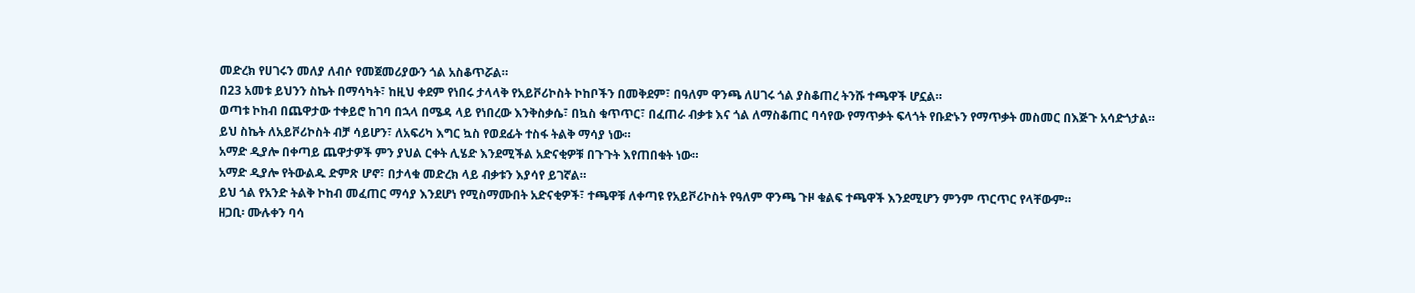መድረክ የሀገሩን መለያ ለብሶ የመጀመሪያውን ጎል አስቆጥሯል።
በ23 አመቱ ይህንን ስኬት በማሳካት፣ ከዚህ ቀደም የነበሩ ታላላቅ የአይቮሪኮስት ኮከቦችን በመቅደም፣ በዓለም ዋንጫ ለሀገሩ ጎል ያስቆጠረ ትንሹ ተጫዋች ሆኗል።
ወጣቱ ኮከብ በጨዋታው ተቀይሮ ከገባ በኋላ በሜዳ ላይ የነበረው እንቅስቃሴ፣ በኳስ ቁጥጥር፣ በፈጠራ ብቃቱ እና ጎል ለማስቆጠር ባሳየው የማጥቃት ፍላጎት የቡድኑን የማጥቃት መስመር በእጅጉ አሳድጎታል።
ይህ ስኬት ለአይቮሪኮስት ብቻ ሳይሆን፣ ለአፍሪካ እግር ኳስ የወደፊት ተስፋ ትልቅ ማሳያ ነው።
አማድ ዲያሎ በቀጣይ ጨዋታዎች ምን ያህል ርቀት ሊሄድ እንደሚችል አድናቂዎቹ በጉጉት እየጠበቁት ነው።
አማድ ዲያሎ የትውልዱ ድምጽ ሆኖ፣ በታላቁ መድረክ ላይ ብቃቱን እያሳየ ይገኛል።
ይህ ጎል የአንድ ትልቅ ኮከብ መፈጠር ማሳያ እንደሆነ የሚስማሙበት አድናቂዎች፣ ተጫዋቹ ለቀጣዩ የአይቮሪኮስት የዓለም ዋንጫ ጉዞ ቁልፍ ተጫዋች እንደሚሆን ምንም ጥርጥር የላቸውም።
ዘጋቢ፡ ሙሉቀን ባሳ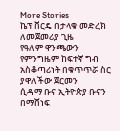More Stories
ኬፕ ቨርዴ በታላቁ መድረክ ለመጀመሪያ ጊዜ
የዓለም ዋንጫውን የምንግዜም ከፍተኛ ግብ አስቆጣሪነት በቁጥጥሯ ስር ያዋለችው ጀርመን
ሲዳማ ቡና ኢትዮጵያ ቡናን በማሸነፍ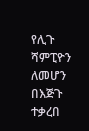የሊጉ ሻምፒዮን ለመሆን በእጅጉ ተቃረበ